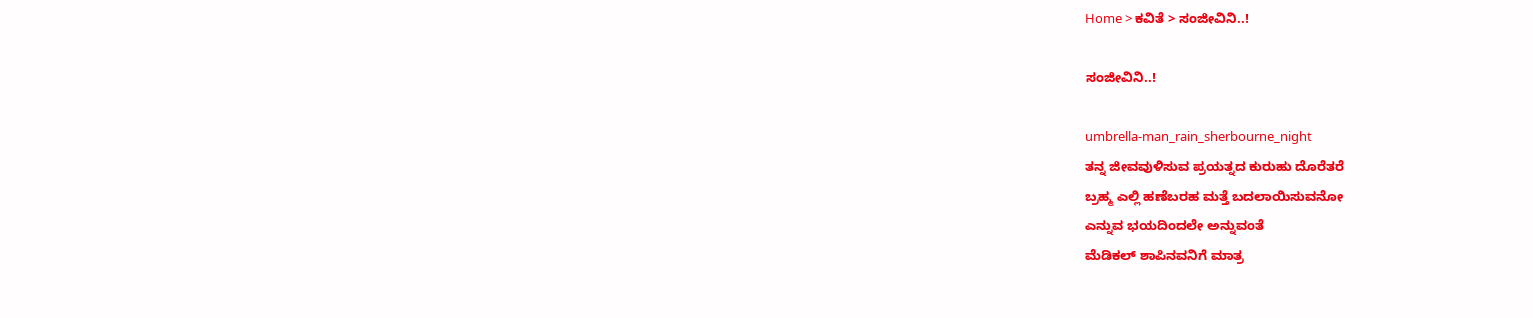Home > ಕವಿತೆ > ಸಂಜೀವಿನಿ..!

ಸಂಜೀವಿನಿ..!

umbrella-man_rain_sherbourne_night
ತನ್ನ ಜೀವವುಳಿಸುವ ಪ್ರಯತ್ನದ ಕುರುಹು ದೊರೆತರೆ
ಬ್ರಹ್ಮ ಎಲ್ಲಿ ಹಣೆಬರಹ ಮತ್ತೆ ಬದಲಾಯಿಸುವನೋ
ಎನ್ನುವ ಭಯದಿಂದಲೇ ಅನ್ನುವಂತೆ
ಮೆಡಿಕಲ್ ಶಾಪಿನವನಿಗೆ ಮಾತ್ರ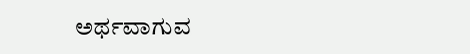ಅರ್ಥವಾಗುವ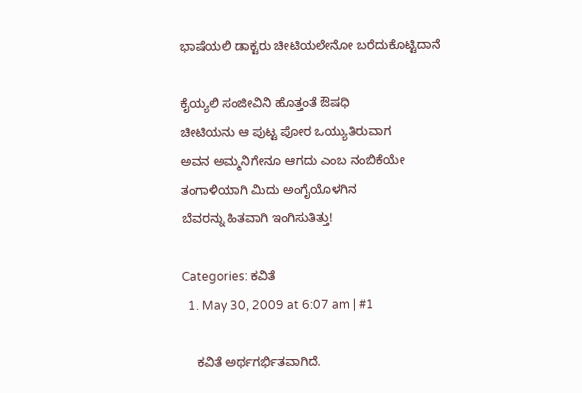ಭಾಷೆಯಲಿ ಡಾಕ್ಟರು ಚೀಟಿಯಲೇನೋ ಬರೆದುಕೊಟ್ಟಿದಾನೆ

ಕೈಯ್ಯಲಿ ಸಂಜೀವಿನಿ ಹೊತ್ತಂತೆ ಔಷಧಿ
ಚೀಟಿಯನು ಆ ಪುಟ್ಟ ಪೋರ ಒಯ್ಯುತಿರುವಾಗ
ಅವನ ಅಮ್ಮನಿಗೇನೂ ಆಗದು ಎಂಬ ನಂಬಿಕೆಯೇ
ತಂಗಾಳಿಯಾಗಿ ಮಿದು ಅಂಗೈಯೊಳಗಿನ
ಬೆವರನ್ನು ಹಿತವಾಗಿ ಇಂಗಿಸುತಿತ್ತು!

Categories: ಕವಿತೆ
  1. May 30, 2009 at 6:07 am | #1

    ಕವಿತೆ ಅರ್ಥಗರ್ಭಿತವಾಗಿದೆ.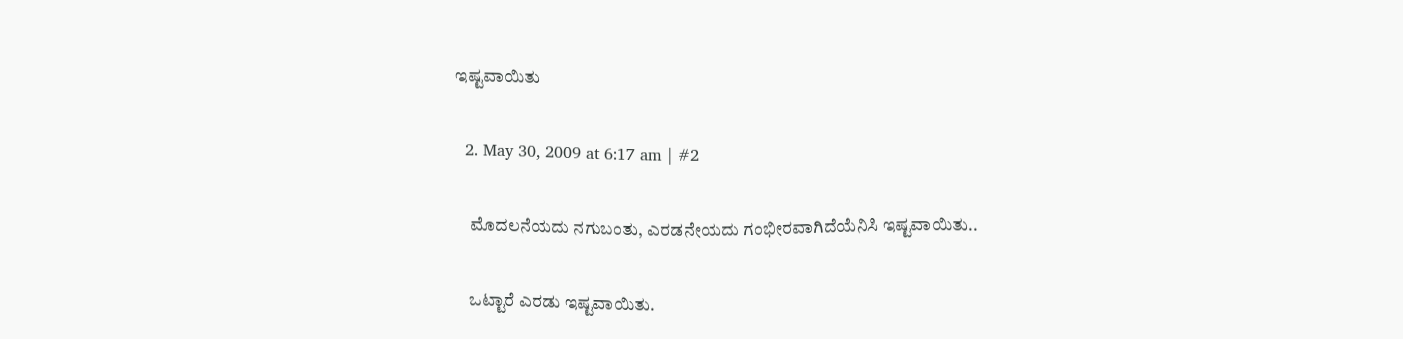ಇಷ್ಟವಾಯಿತು

  2. May 30, 2009 at 6:17 am | #2

    ಮೊದಲನೆಯದು ನಗುಬಂತು, ಎರಡನೇಯದು ಗಂಭೀರವಾಗಿದೆಯೆನಿಸಿ ಇಷ್ಟವಾಯಿತು..

    ಒಟ್ಟಾರೆ ಎರಡು ಇಷ್ಟವಾಯಿತು.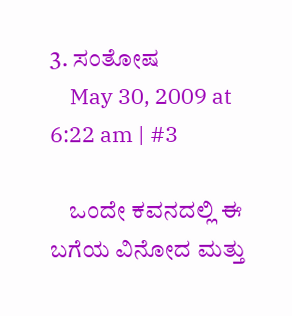3. ಸಂತೋಷ
    May 30, 2009 at 6:22 am | #3

    ಒಂದೇ ಕವನದಲ್ಲಿ ಈ ಬಗೆಯ ವಿನೋದ ಮತ್ತು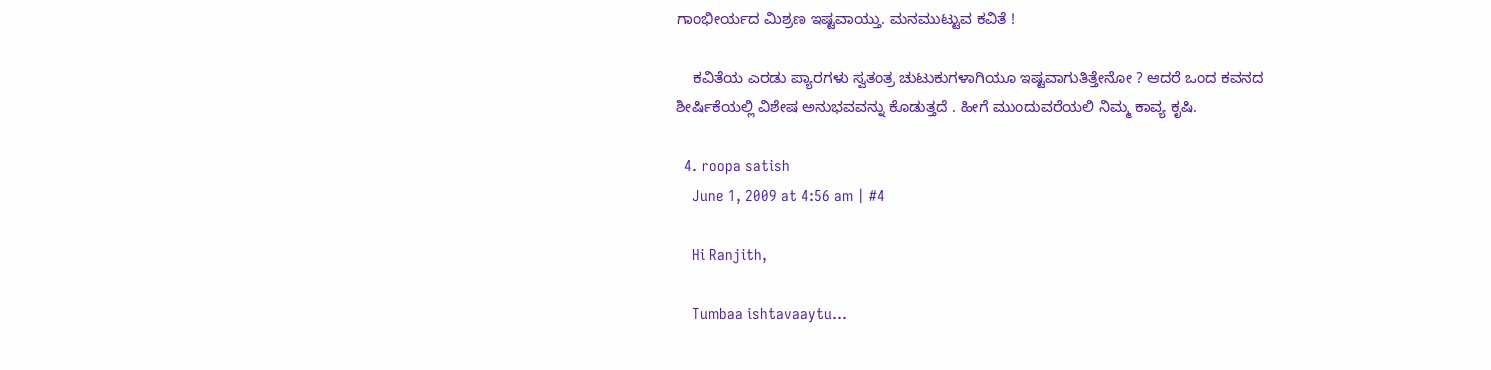ಗಾಂಭೀರ್ಯದ ಮಿಶ್ರಣ ಇಷ್ಟವಾಯ್ತು. ಮನಮುಟ್ಟುವ ಕವಿತೆ !

    ಕವಿತೆಯ ಎರಡು ಪ್ಯಾರಗಳು ಸ್ವತಂತ್ರ ಚುಟುಕುಗಳಾಗಿಯೂ ಇಷ್ಟವಾಗುತಿತ್ತೇನೋ ? ಆದರೆ ಒಂದ ಕವನದ ಶೀರ್ಷಿಕೆಯಲ್ಲಿ ವಿಶೇಷ ಅನುಭವವನ್ನು ಕೊಡುತ್ತದೆ . ಹೀಗೆ ಮುಂದುವರೆಯಲಿ ನಿಮ್ಮ ಕಾವ್ಯ ಕೃಷಿ.

  4. roopa satish
    June 1, 2009 at 4:56 am | #4

    Hi Ranjith,

    Tumbaa ishtavaaytu…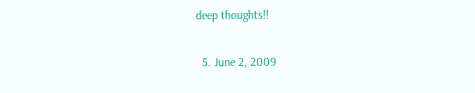deep thoughts!!

  5. June 2, 2009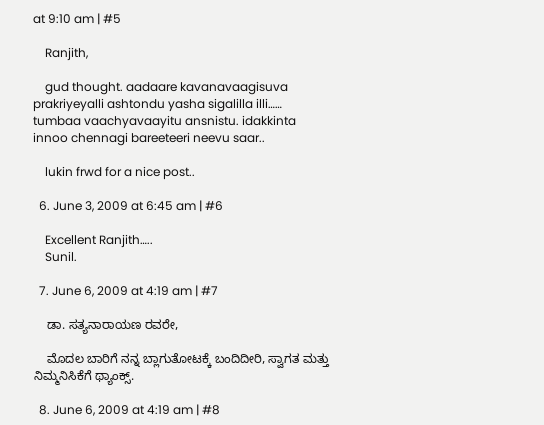at 9:10 am | #5

    Ranjith,

    gud thought. aadaare kavanavaagisuva prakriyeyalli ashtondu yasha sigalilla illi…… tumbaa vaachyavaayitu ansnistu. idakkinta innoo chennagi bareeteeri neevu saar..

    lukin frwd for a nice post..

  6. June 3, 2009 at 6:45 am | #6

    Excellent Ranjith…..
    Sunil.

  7. June 6, 2009 at 4:19 am | #7

    ಡಾ. ಸತ್ಯನಾರಾಯಣ ರವರೇ,

    ಮೊದಲ ಬಾರಿಗೆ ನನ್ನ ಬ್ಲಾಗುತೋಟಕ್ಕೆ ಬಂದಿದೀರಿ, ಸ್ವಾಗತ ಮತ್ತು ನಿಮ್ಮನಿಸಿಕೆಗೆ ಥ್ಯಾಂಕ್ಸ್.

  8. June 6, 2009 at 4:19 am | #8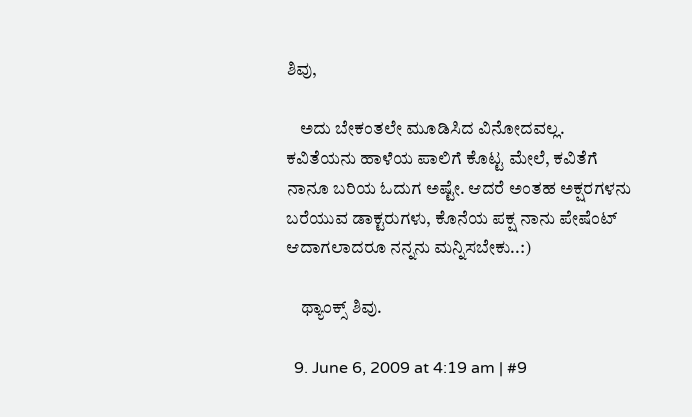ಶಿವು,

    ಅದು ಬೇಕಂತಲೇ ಮೂಡಿಸಿದ ವಿನೋದವಲ್ಲ. ಕವಿತೆಯನು ಹಾಳೆಯ ಪಾಲಿಗೆ ಕೊಟ್ಟ ಮೇಲೆ, ಕವಿತೆಗೆ ನಾನೂ ಬರಿಯ ಓದುಗ ಅಷ್ಟೇ. ಆದರೆ ಅಂತಹ ಅಕ್ಷರಗಳನು ಬರೆಯುವ ಡಾಕ್ಟರುಗಳು, ಕೊನೆಯ ಪಕ್ಷ ನಾನು ಪೇಷೆಂಟ್ ಆದಾಗಲಾದರೂ ನನ್ನನು ಮನ್ನಿಸಬೇಕು..:)

    ಥ್ಯಾಂಕ್ಸ್ ಶಿವು.

  9. June 6, 2009 at 4:19 am | #9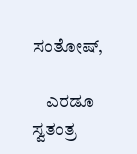ಸಂತೋಷ್,

    ಎರಡೂ ಸ್ವತಂತ್ರ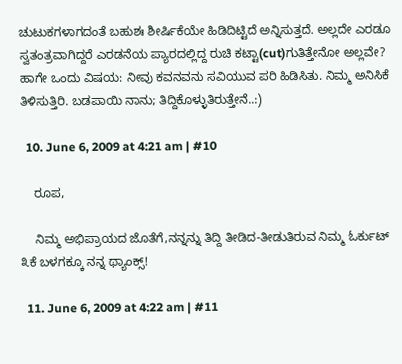ಚುಟುಕಗಳಾಗದಂತೆ ಬಹುಶಃ ಶೀರ್ಷಿಕೆಯೇ ಹಿಡಿದಿಟ್ಟಿದೆ ಅನ್ನಿಸುತ್ತದೆ. ಅಲ್ಲದೇ ಎರಡೂ ಸ್ವತಂತ್ರವಾಗಿದ್ದರೆ ಎರಡನೆಯ ಪ್ಯಾರದಲ್ಲಿದ್ದ ರುಚಿ ಕಟ್ಟಾ(cut)ಗುತಿತ್ತೇನೋ ಅಲ್ಲವೇ? ಹಾಗೇ ಒಂದು ವಿಷಯ: ನೀವು ಕವನವನು ಸವಿಯುವ ಪರಿ ಹಿಡಿಸಿತು. ನಿಮ್ಮ ಅನಿಸಿಕೆ ತಿಳಿಸುತ್ತಿರಿ. ಬಡಪಾಯಿ ನಾನು; ತಿದ್ದಿಕೊಳ್ಳುತಿರುತ್ತೇನೆ..:)

  10. June 6, 2009 at 4:21 am | #10

    ರೂಪ,

    ನಿಮ್ಮ ಅಭಿಪ್ರಾಯದ ಜೊತೆಗೆ,ನನ್ನನ್ನು ತಿದ್ದಿ ತೀಡಿದ-ತೀಡುತಿರುವ ನಿಮ್ಮ ಓರ್ಕುಟ್ ೩ಕೆ ಬಳಗಕ್ಕೂ ನನ್ನ ಥ್ಯಾಂಕ್ಸ್!

  11. June 6, 2009 at 4:22 am | #11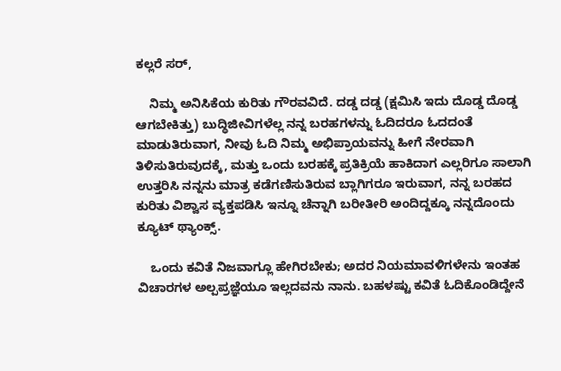ಕಲ್ಲರೆ ಸರ್,

    ನಿಮ್ಮ ಅನಿಸಿಕೆಯ ಕುರಿತು ಗೌರವವಿದೆ. ದಡ್ಡ ದಡ್ಡ (ಕ್ಷಮಿಸಿ ಇದು ದೊಡ್ಡ ದೊಡ್ಡ ಆಗಬೇಕಿತ್ತು) ಬುದ್ಧಿಜೀವಿಗಳೆಲ್ಲ ನನ್ನ ಬರಹಗಳನ್ನು ಓದಿದರೂ ಓದದಂತೆ ಮಾಡುತಿರುವಾಗ, ನೀವು ಓದಿ ನಿಮ್ಮ ಅಭಿಪ್ರಾಯವನ್ನು ಹೀಗೆ ನೇರವಾಗಿ ತಿಳಿಸುತಿರುವುದಕ್ಕೆ, ಮತ್ತು ಒಂದು ಬರಹಕ್ಕೆ ಪ್ರತಿಕ್ರಿಯೆ ಹಾಕಿದಾಗ ಎಲ್ಲರಿಗೂ ಸಾಲಾಗಿ ಉತ್ತರಿಸಿ ನನ್ನನು ಮಾತ್ರ ಕಡೆಗಣಿಸುತಿರುವ ಬ್ಲಾಗಿಗರೂ ಇರುವಾಗ, ನನ್ನ ಬರಹದ ಕುರಿತು ವಿಶ್ವಾಸ ವ್ಯಕ್ತಪಡಿಸಿ ಇನ್ನೂ ಚೆನ್ನಾಗಿ ಬರೀತೀರಿ ಅಂದಿದ್ದಕ್ಕೂ ನನ್ನದೊಂದು ಕ್ಯೂಟ್ ಥ್ಯಾಂಕ್ಸ್.

    ಒಂದು ಕವಿತೆ ನಿಜವಾಗ್ಲೂ ಹೇಗಿರಬೇಕು; ಅದರ ನಿಯಮಾವಳಿಗಳೇನು ಇಂತಹ ವಿಚಾರಗಳ ಅಲ್ಪಪ್ರಜ್ಞೆಯೂ ಇಲ್ಲದವನು ನಾನು. ಬಹಳಷ್ಟು ಕವಿತೆ ಓದಿಕೊಂಡಿದ್ದೇನೆ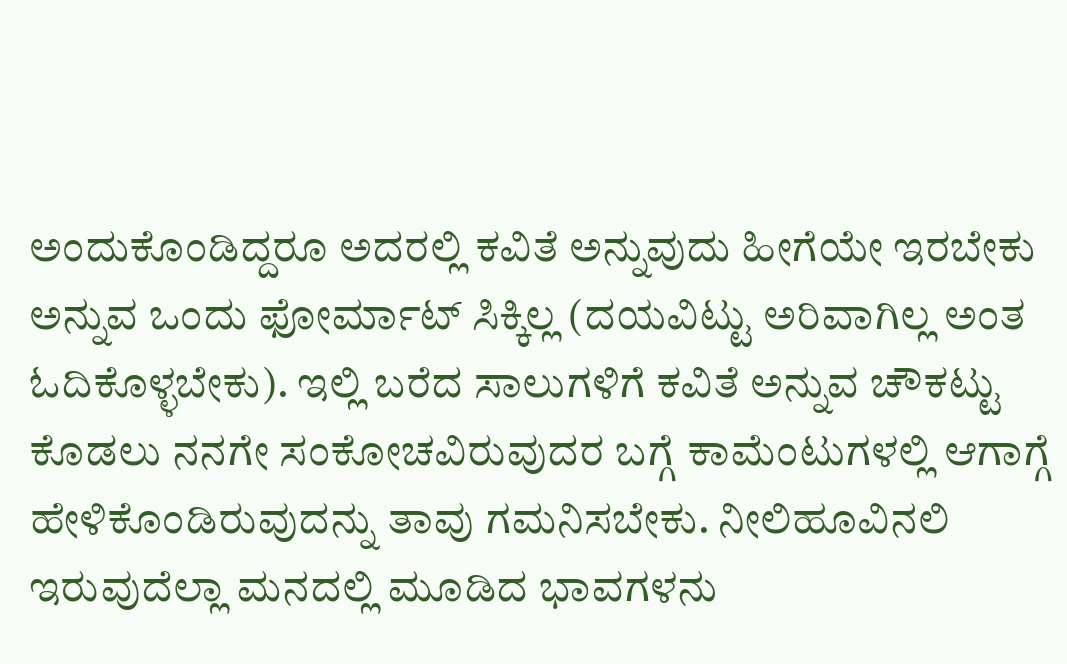ಅಂದುಕೊಂಡಿದ್ದರೂ ಅದರಲ್ಲಿ ಕವಿತೆ ಅನ್ನುವುದು ಹೀಗೆಯೇ ಇರಬೇಕು ಅನ್ನುವ ಒಂದು ಫೋರ್ಮಾಟ್ ಸಿಕ್ಕಿಲ್ಲ (ದಯವಿಟ್ಟು ಅರಿವಾಗಿಲ್ಲ ಅಂತ ಓದಿಕೊಳ್ಳಬೇಕು). ಇಲ್ಲಿ ಬರೆದ ಸಾಲುಗಳಿಗೆ ಕವಿತೆ ಅನ್ನುವ ಚೌಕಟ್ಟು ಕೊಡಲು ನನಗೇ ಸಂಕೋಚವಿರುವುದರ ಬಗ್ಗೆ ಕಾಮೆಂಟುಗಳಲ್ಲಿ ಆಗಾಗ್ಗೆ ಹೇಳಿಕೊಂಡಿರುವುದನ್ನು ತಾವು ಗಮನಿಸಬೇಕು. ನೀಲಿಹೂವಿನಲಿ ಇರುವುದೆಲ್ಲಾ ಮನದಲ್ಲಿ ಮೂಡಿದ ಭಾವಗಳನು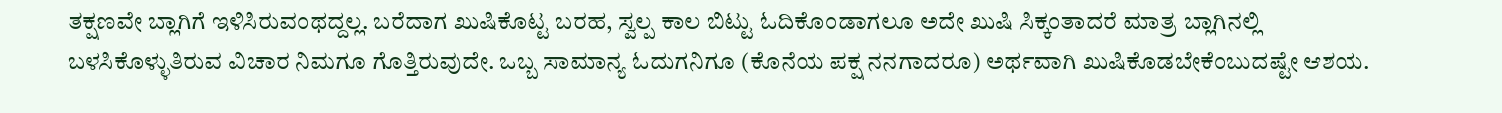ತಕ್ಷಣವೇ ಬ್ಲಾಗಿಗೆ ಇಳಿಸಿರುವಂಥದ್ದಲ್ಲ. ಬರೆದಾಗ ಖುಷಿಕೊಟ್ಟ ಬರಹ, ಸ್ವಲ್ಪ ಕಾಲ ಬಿಟ್ಟು ಓದಿಕೊಂಡಾಗಲೂ ಅದೇ ಖುಷಿ ಸಿಕ್ಕಂತಾದರೆ ಮಾತ್ರ ಬ್ಲಾಗಿನಲ್ಲಿ ಬಳಸಿಕೊಳ್ಳುತಿರುವ ವಿಚಾರ ನಿಮಗೂ ಗೊತ್ತಿರುವುದೇ. ಒಬ್ಬ ಸಾಮಾನ್ಯ ಓದುಗನಿಗೂ (ಕೊನೆಯ ಪಕ್ಷ ನನಗಾದರೂ) ಅರ್ಥವಾಗಿ ಖುಷಿಕೊಡಬೇಕೆಂಬುದಷ್ಟೇ ಆಶಯ.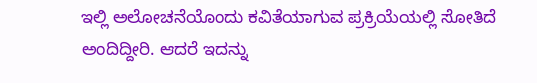ಇಲ್ಲಿ ಅಲೋಚನೆಯೊಂದು ಕವಿತೆಯಾಗುವ ಪ್ರಕ್ರಿಯೆಯಲ್ಲಿ ಸೋತಿದೆ ಅಂದಿದ್ದೀರಿ. ಆದರೆ ಇದನ್ನು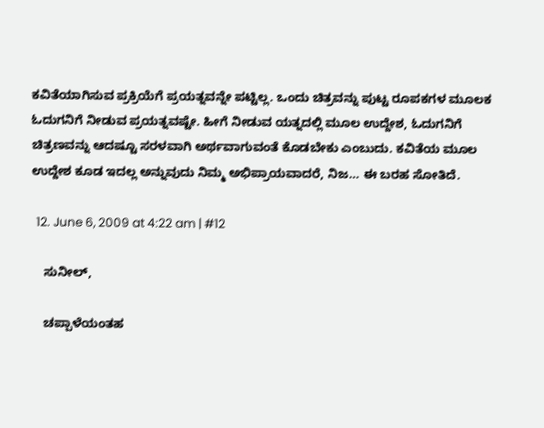ಕವಿತೆಯಾಗಿಸುವ ಪ್ರಕ್ರಿಯೆಗೆ ಪ್ರಯತ್ನವನ್ನೇ ಪಟ್ಟಿಲ್ಲ. ಒಂದು ಚಿತ್ರವನ್ನು ಪುಟ್ಟ ರೂಪಕಗಳ ಮೂಲಕ ಓದುಗನಿಗೆ ನೀಡುವ ಪ್ರಯತ್ನವಷ್ಟೇ. ಹೀಗೆ ನೀಡುವ ಯತ್ನದಲ್ಲಿ ಮೂಲ ಉದ್ದೇಶ, ಓದುಗನಿಗೆ ಚಿತ್ರಣವನ್ನು ಆದಷ್ಟೂ ಸರಳವಾಗಿ ಅರ್ಥವಾಗುವಂತೆ ಕೊಡಬೇಕು ಎಂಬುದು. ಕವಿತೆಯ ಮೂಲ ಉದ್ದೇಶ ಕೂಡ ಇದಲ್ಲ ಅನ್ನುವುದು ನಿಮ್ಮ ಅಭಿಪ್ರಾಯವಾದರೆ, ನಿಜ… ಈ ಬರಹ ಸೋತಿದೆ.

  12. June 6, 2009 at 4:22 am | #12

    ಸುನೀಲ್,

    ಚಪ್ಪಾಳೆಯಂತಹ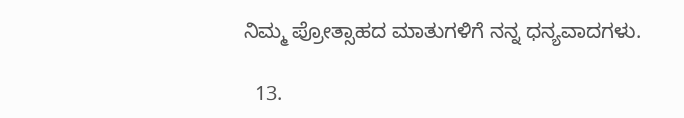ನಿಮ್ಮ ಪ್ರೋತ್ಸಾಹದ ಮಾತುಗಳಿಗೆ ನನ್ನ ಧನ್ಯವಾದಗಳು.

  13.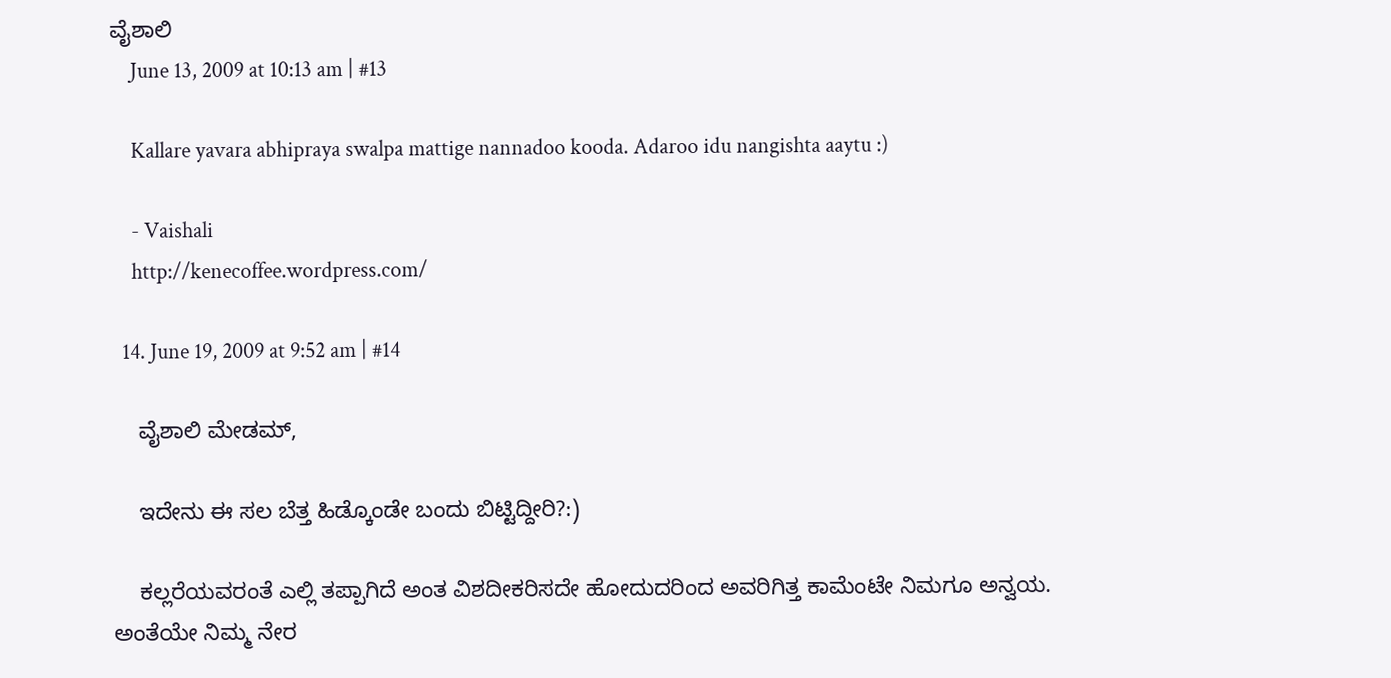ವೈಶಾಲಿ
    June 13, 2009 at 10:13 am | #13

    Kallare yavara abhipraya swalpa mattige nannadoo kooda. Adaroo idu nangishta aaytu :)

    - Vaishali
    http://kenecoffee.wordpress.com/

  14. June 19, 2009 at 9:52 am | #14

    ವೈಶಾಲಿ ಮೇಡಮ್,

    ಇದೇನು ಈ ಸಲ ಬೆತ್ತ ಹಿಡ್ಕೊಂಡೇ ಬಂದು ಬಿಟ್ಟಿದ್ದೀರಿ?:)

    ಕಲ್ಲರೆಯವರಂತೆ ಎಲ್ಲಿ ತಪ್ಪಾಗಿದೆ ಅಂತ ವಿಶದೀಕರಿಸದೇ ಹೋದುದರಿಂದ ಅವರಿಗಿತ್ತ ಕಾಮೆಂಟೇ ನಿಮಗೂ ಅನ್ವಯ. ಅಂತೆಯೇ ನಿಮ್ಮ ನೇರ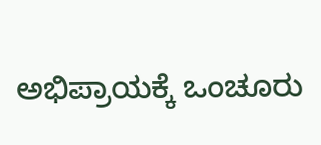ಅಭಿಪ್ರಾಯಕ್ಕೆ ಒಂಚೂರು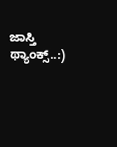ಜಾಸ್ತಿ ಥ್ಯಾಂಕ್ಸ್..:)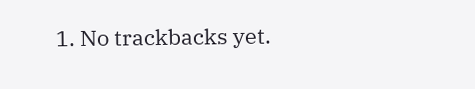1. No trackbacks yet.